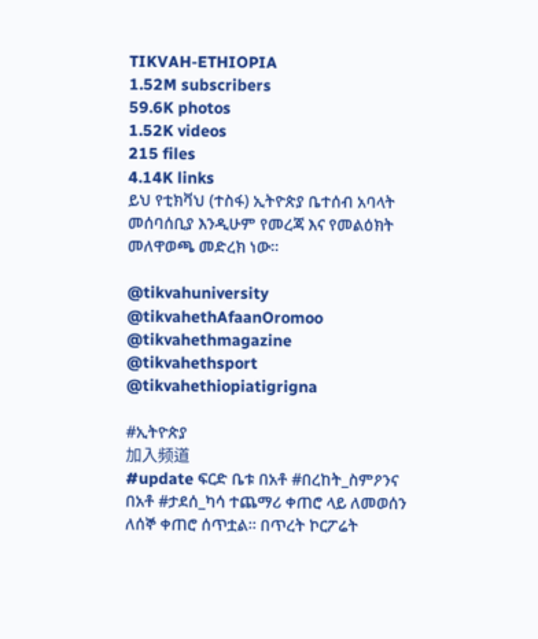TIKVAH-ETHIOPIA
1.52M subscribers
59.6K photos
1.52K videos
215 files
4.14K links
ይህ የቲክቫህ (ተስፋ) ኢትዮጵያ ቤተሰብ አባላት መሰባሰቢያ እንዲሁም የመረጃ እና የመልዕክት መለዋወጫ መድረክ ነው።

@tikvahuniversity
@tikvahethAfaanOromoo
@tikvahethmagazine
@tikvahethsport
@tikvahethiopiatigrigna

#ኢትዮጵያ
加入频道
#update ፍርድ ቤቱ በአቶ #በረከት_ስምዖንና በአቶ #ታደሰ_ካሳ ተጨማሪ ቀጠሮ ላይ ለመወሰን ለሰኞ ቀጠሮ ሰጥቷል፡፡ በጥረት ኮርፖሬት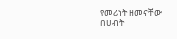የመሪነት ዘመናቸው በሀብት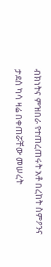ብክነትና ምዝበራ የተጠረጠሩት አቶ በረከት ስምዖንና ታደሰ ካሳ ዛሬ በቀጠሯቸው መሠረት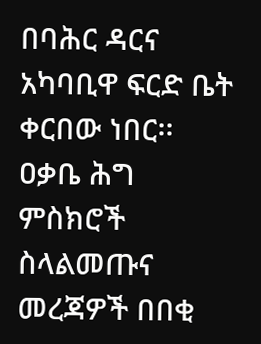በባሕር ዳርና አካባቢዋ ፍርድ ቤት ቀርበው ነበር፡፡ ዐቃቤ ሕግ ምስክሮች ስላልመጡና መረጃዎች በበቂ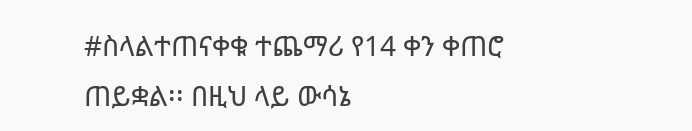#ስላልተጠናቀቁ ተጨማሪ የ14 ቀን ቀጠሮ ጠይቋል፡፡ በዚህ ላይ ውሳኔ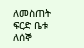ለመስጠት ፍርድ ቤቱ ለሰኞ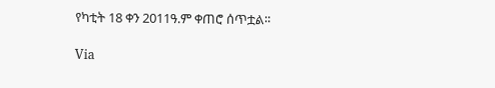የካቲት 18 ቀን 2011ዓ.ም ቀጠሮ ሰጥቷል፡፡

Via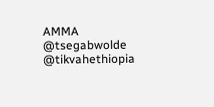AMMA
@tsegabwolde @tikvahethiopia